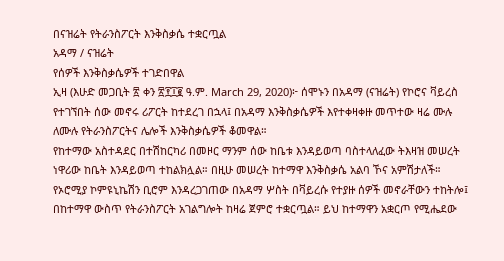በናዝሬት የትራንስፖርት እንቅስቃሴ ተቋርጧል
አዳማ / ናዝሬት
የሰዎች እንቅስቃሴዎች ተገድበዋል
ኢዛ (እሁድ መጋቢት ፳ ቀን ፳፻፲፪ ዓ.ም. March 29, 2020)፦ ሰሞኑን በአዳማ (ናዝሬት) የኮሮና ቫይረስ የተገኘበት ሰው መኖሩ ሪፖርት ከተደረገ በኋላ፤ በአዳማ እንቅስቃሴዎች እየተቀዛቀዙ መጥተው ዛሬ ሙሉ ለሙሉ የትራንስፖርትና ሌሎች እንቅስቃሴዎች ቆመዋል።
የከተማው አስተዳደር በተሽከርካሪ በመዞር ማንም ሰው ከቤቱ እንዳይወጣ ባስተላለፈው ትእዛዝ መሠረት ነዋሪው ከቤት እንዳይወጣ ተከልክሏል። በዚሁ መሠረት ከተማዋ እንቅስቃሴ አልባ ኾና አምሽታለች።
የኦሮሚያ ኮምዩኒኬሽን ቢሮም እንዳረጋገጠው በአዳማ ሦስት በቫይረሱ የተያዙ ሰዎች መኖራቸውን ተከትሎ፤ በከተማዋ ውስጥ የትራንስፖርት አገልግሎት ከዛሬ ጀምሮ ተቋርጧል። ይህ ከተማዋን አቋርጦ የሚሔደው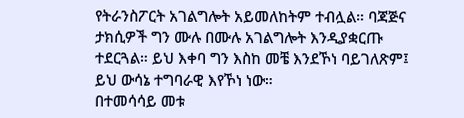የትራንስፖርት አገልግሎት አይመለከትም ተብሏል። ባጃጅና ታክሲዎች ግን ሙሉ በሙሉ አገልግሎት እንዲያቋርጡ ተደርጓል። ይህ እቀባ ግን እስከ መቼ እንደኾነ ባይገለጽም፤ ይህ ውሳኔ ተግባራዊ እየኾነ ነው።
በተመሳሳይ መቱ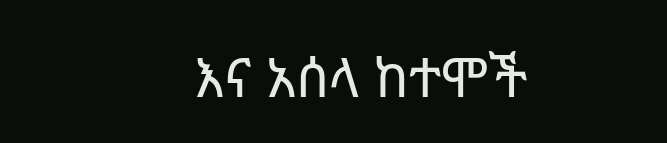እና አሰላ ከተሞች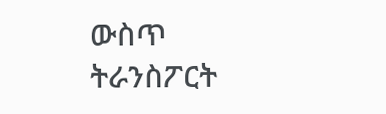ውስጥ ትራንስፖርት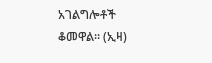አገልግሎቶች ቆመዋል። (ኢዛ)